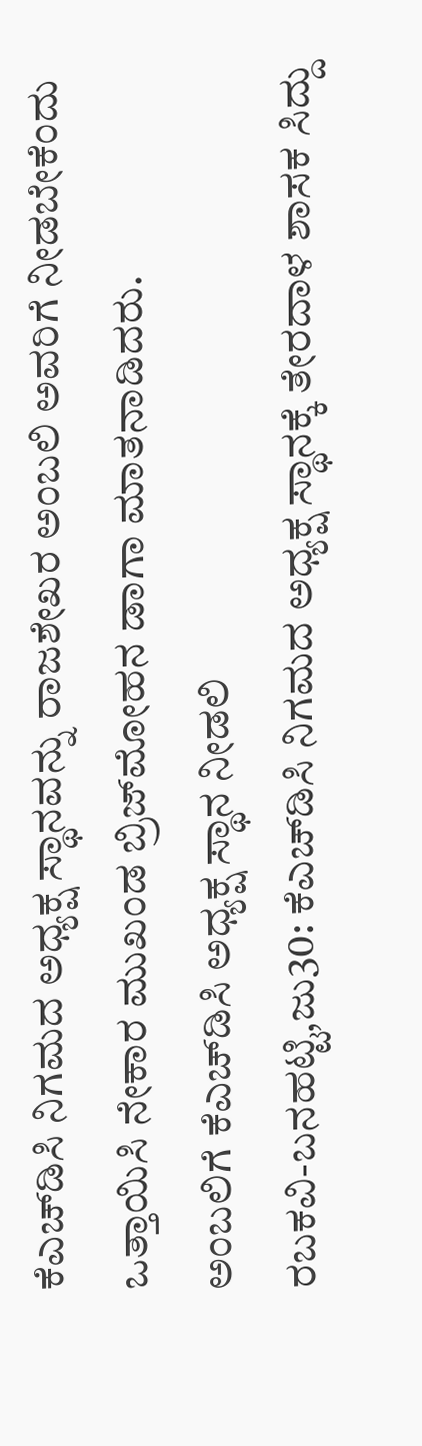ಕೆಎಚ್‍ಡಿಸಿ ನಿಗಮದ ಅಧ್ಯಕ್ಷ ಸ್ಥಾನವನ್ನು ರಾಜಶೇಖರ ಅಂಬಲಿ ಅವರಿಗೆ ನೀಡಬೇಕೆಂದು ಒತ್ತಾಯಿಸಿ ನೇಕಾರ ಮುಖಂಡ ಬ್ರಿಜ್‍ಮೋಹನ ಡಾಗಾ ಮಾತನಾಡಿದರು.
ಅಂಬಲಿಗೆ ಕೆಎಚ್‍ಡಿಸಿ ಅಧ್ಯಕ್ಷ ಸ್ಥಾನ ನೀಡಲಿ
ರಬಕವಿ-ಬನಹಟ್ಟಿ,ಜು30: ಕೆಎಚ್‍ಡಿಸಿ ನಿಗಮದ ಅಧ್ಯಕ್ಷ ಸ್ಥಾನಕ್ಕೆ ತೇರದಾಳ ಶಾಸಕ ಸಿದ್ದು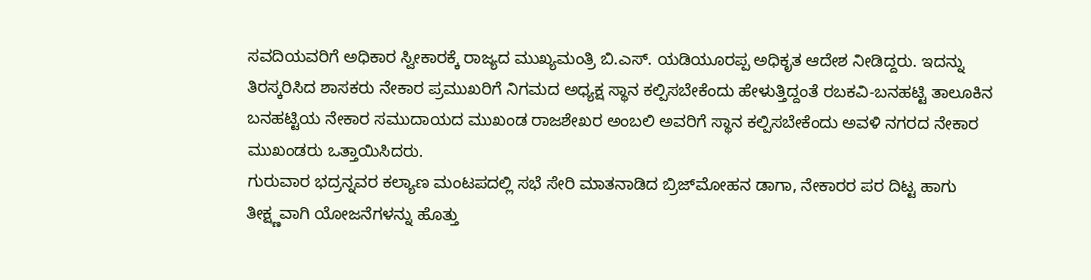ಸವದಿಯವರಿಗೆ ಅಧಿಕಾರ ಸ್ವೀಕಾರಕ್ಕೆ ರಾಜ್ಯದ ಮುಖ್ಯಮಂತ್ರಿ ಬಿ.ಎಸ್. ಯಡಿಯೂರಪ್ಪ ಅಧಿಕೃತ ಆದೇಶ ನೀಡಿದ್ದರು. ಇದನ್ನು ತಿರಸ್ಕರಿಸಿದ ಶಾಸಕರು ನೇಕಾರ ಪ್ರಮುಖರಿಗೆ ನಿಗಮದ ಅಧ್ಯಕ್ಷ ಸ್ಥಾನ ಕಲ್ಪಿಸಬೇಕೆಂದು ಹೇಳುತ್ತಿದ್ದಂತೆ ರಬಕವಿ-ಬನಹಟ್ಟಿ ತಾಲೂಕಿನ ಬನಹಟ್ಟಿಯ ನೇಕಾರ ಸಮುದಾಯದ ಮುಖಂಡ ರಾಜಶೇಖರ ಅಂಬಲಿ ಅವರಿಗೆ ಸ್ಥಾನ ಕಲ್ಪಿಸಬೇಕೆಂದು ಅವಳಿ ನಗರದ ನೇಕಾರ ಮುಖಂಡರು ಒತ್ತಾಯಿಸಿದರು.
ಗುರುವಾರ ಭದ್ರನ್ನವರ ಕಲ್ಯಾಣ ಮಂಟಪದಲ್ಲಿ ಸಭೆ ಸೇರಿ ಮಾತನಾಡಿದ ಬ್ರಿಜ್‍ಮೋಹನ ಡಾಗಾ, ನೇಕಾರರ ಪರ ದಿಟ್ಟ ಹಾಗು ತೀಕ್ಷ್ಣವಾಗಿ ಯೋಜನೆಗಳನ್ನು ಹೊತ್ತು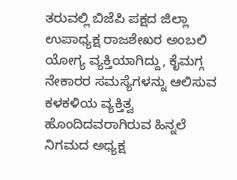ತರುವಲ್ಲಿ ಬಿಜೆಪಿ ಪಕ್ಷದ ಜಿಲ್ಲಾ ಉಪಾಧ್ಯಕ್ಷ ರಾಜಶೇಖರ ಅಂಬಲಿ ಯೋಗ್ಯ ವ್ಯಕ್ತಿಯಾಗಿದ್ದು, ಕೈಮಗ್ಗ ನೇಕಾರರ ಸಮಸ್ಯೆಗಳನ್ನು ಆಲಿಸುವ ಕಳಕಳಿಯ ವ್ಯಕ್ತಿತ್ವ ಹೊಂದಿದವರಾಗಿರುವ ಹಿನ್ನಲೆ ನಿಗಮದ ಅಧ್ಯಕ್ಷ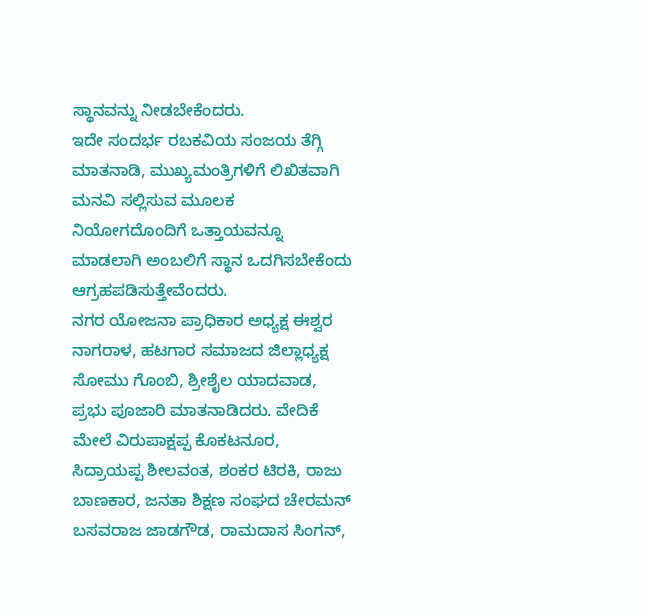ಸ್ಥಾನವನ್ನು ನೀಡಬೇಕೆಂದರು.
ಇದೇ ಸಂದರ್ಭ ರಬಕವಿಯ ಸಂಜಯ ತೆಗ್ಗಿ ಮಾತನಾಡಿ, ಮುಖ್ಯಮಂತ್ರಿಗಳಿಗೆ ಲಿಖಿತವಾಗಿ ಮನವಿ ಸಲ್ಲಿಸುವ ಮೂಲಕ ನಿಯೋಗದೊಂದಿಗೆ ಒತ್ತಾಯವನ್ನೂ ಮಾಡಲಾಗಿ ಅಂಬಲಿಗೆ ಸ್ಥಾನ ಒದಗಿಸಬೇಕೆಂದು ಆಗ್ರಹಪಡಿಸುತ್ತೇವೆಂದರು.
ನಗರ ಯೋಜನಾ ಪ್ರಾಧಿಕಾರ ಅಧ್ಯಕ್ಷ ಈಶ್ವರ ನಾಗರಾಳ, ಹಟಗಾರ ಸಮಾಜದ ಜಿಲ್ಲಾಧ್ಯಕ್ಷ ಸೋಮು ಗೊಂಬಿ, ಶ್ರೀಶೈಲ ಯಾದವಾಡ, ಪ್ರಭು ಪೂಜಾರಿ ಮಾತನಾಡಿದರು. ವೇದಿಕೆ ಮೇಲೆ ವಿರುಪಾಕ್ಷಪ್ಪ ಕೊಕಟನೂರ, ಸಿದ್ರಾಯಪ್ಪ ಶೀಲವಂತ, ಶಂಕರ ಟಿರಕಿ, ರಾಜು ಬಾಣಕಾರ, ಜನತಾ ಶಿಕ್ಷಣ ಸಂಘದ ಚೇರಮನ್ ಬಸವರಾಜ ಜಾಡಗೌಡ, ರಾಮದಾಸ ಸಿಂಗನ್,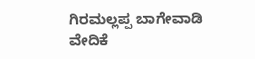ಗಿರಮಲ್ಲಪ್ಪ ಬಾಗೇವಾಡಿ ವೇದಿಕೆ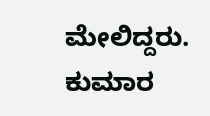ಮೇಲಿದ್ದರು.
ಕುಮಾರ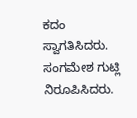ಕದಂ ಸ್ವಾಗತಿಸಿದರು. ಸಂಗಮೇಶ ಗುಟ್ಲಿ ನಿರೂಪಿಸಿದರು.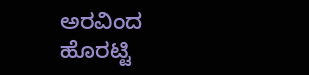ಅರವಿಂದ ಹೊರಟ್ಟಿ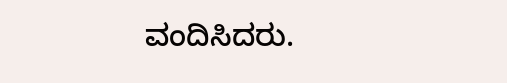ವಂದಿಸಿದರು.